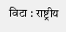विटा : राष्ट्रीय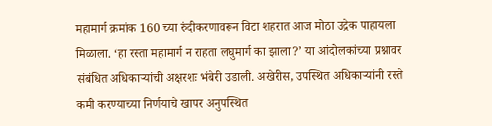महामार्ग क्रमांक 160 च्या रुंदीकरणावरून विटा शहरात आज मोठा उद्रेक पाहायला मिळाला. ‘हा रस्ता महामार्ग न राहता लघुमार्ग का झाला?’ या आंदोलकांच्या प्रश्नावर संबंधित अधिकाऱ्यांची अक्षरशः भंबेरी उडाली. अखेरीस, उपस्थित अधिकाऱ्यांनी रस्ते कमी करण्याच्या निर्णयाचे खापर अनुपस्थित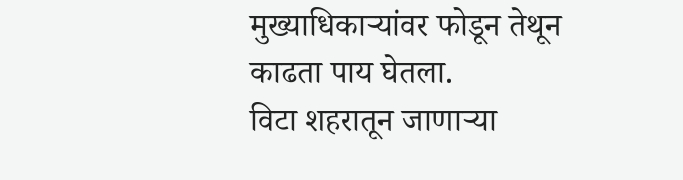मुख्याधिकाऱ्यांवर फोडून तेथून काढता पाय घेतला.
विटा शहरातून जाणाऱ्या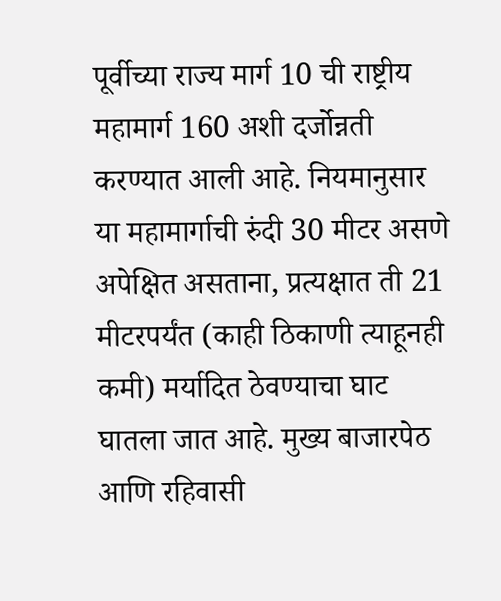पूर्वीच्या राज्य मार्ग 10 ची राष्ट्रीय महामार्ग 160 अशी दर्जोन्नती करण्यात आली आहे. नियमानुसार या महामार्गाची रुंदी 30 मीटर असणे अपेक्षित असताना, प्रत्यक्षात ती 21 मीटरपर्यंत (काही ठिकाणी त्याहूनही कमी) मर्यादित ठेवण्याचा घाट घातला जात आहे. मुख्य बाजारपेठ आणि रहिवासी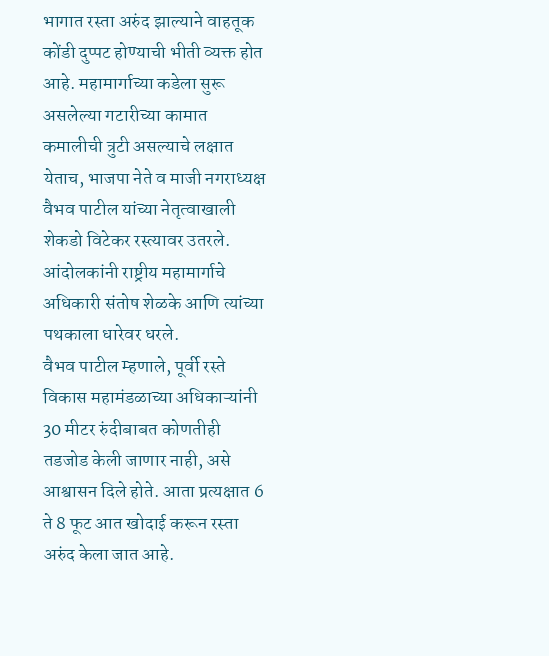भागात रस्ता अरुंद झाल्याने वाहतूक कोंडी दुप्पट होण्याची भीती व्यक्त होत आहे. महामार्गाच्या कडेला सुरू असलेल्या गटारीच्या कामात कमालीची त्रुटी असल्याचे लक्षात येताच, भाजपा नेते व माजी नगराध्यक्ष वैभव पाटील यांच्या नेतृत्वाखाली शेकडो विटेकर रस्त्यावर उतरले. आंदोलकांनी राष्ट्रीय महामार्गाचे अधिकारी संतोष शेळके आणि त्यांच्या पथकाला धारेवर धरले.
वैभव पाटील म्हणाले, पूर्वी रस्ते विकास महामंडळाच्या अधिकाऱ्यांनी 30 मीटर रुंदीबाबत कोणतीही तडजोड केली जाणार नाही, असे आश्वासन दिले होते. आता प्रत्यक्षात 6 ते 8 फूट आत खोदाई करून रस्ता अरुंद केला जात आहे.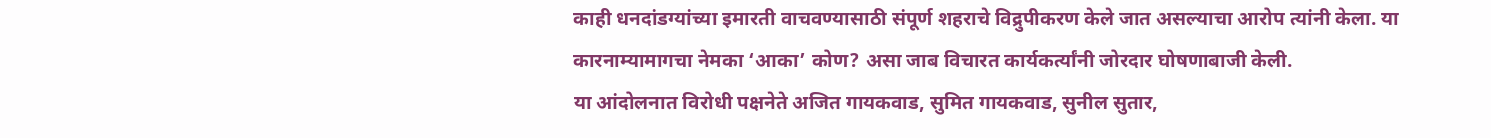काही धनदांडग्यांच्या इमारती वाचवण्यासाठी संपूर्ण शहराचे विद्रुपीकरण केले जात असल्याचा आरोप त्यांनी केला. या कारनाम्यामागचा नेमका ‘आका’ कोण? असा जाब विचारत कार्यकर्त्यांनी जोरदार घोषणाबाजी केली.
या आंदोलनात विरोधी पक्षनेते अजित गायकवाड, सुमित गायकवाड, सुनील सुतार,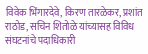विवेक भिंगारदेवे, किरण तारळेकर, प्रशांत राठोड, सचिन शितोळे यांच्यासह विविध संघटनांचे पदाधिकारी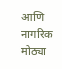आणि नागरिक मोठ्या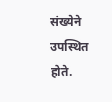संख्येने उपस्थित होते.